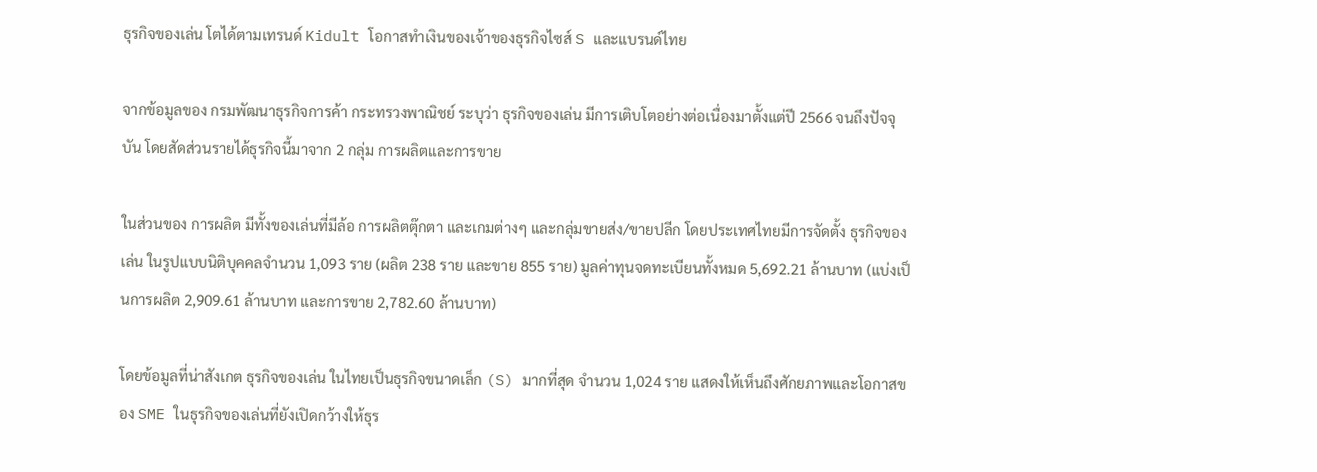ธุรกิจของเล่น โตได้ตามเทรนด์ Kidult โอกาสทำเงินของเจ้าของธุรกิจไซส์ S และแบรนด์ไทย

จากข้อมูลของ กรมพัฒนาธุรกิจการค้า กระทรวงพาณิชย์ ระบุว่า ธุรกิจของเล่น มีการเติบโตอย่างต่อเนื่องมาตั้งแต่ปี 2566 จนถึงปัจจุบัน โดยสัดส่วนรายได้ธุรกิจนี้มาจาก 2 กลุ่ม การผลิตและการขาย

ในส่วนของ การผลิต มีทั้งของเล่นที่มีล้อ การผลิตตุ๊กตา และเกมต่างๆ และกลุ่มขายส่ง/ขายปลีก โดยประเทศไทยมีการจัดตั้ง ธุรกิจของเล่น ในรูปแบบนิติบุคคลจำนวน 1,093 ราย (ผลิต 238 ราย และขาย 855 ราย) มูลค่าทุนจดทะเบียนทั้งหมด 5,692.21 ล้านบาท (แบ่งเป็นการผลิต 2,909.61 ล้านบาท และการขาย 2,782.60 ล้านบาท)

โดยข้อมูลที่น่าสังเกต ธุรกิจของเล่น ในไทยเป็นธุรกิจขนาดเล็ก (S) มากที่สุด จำนวน 1,024 ราย แสดงให้เห็นถึงศักยภาพและโอกาสของ SME ในธุรกิจของเล่นที่ยังเปิดกว้างให้ธุร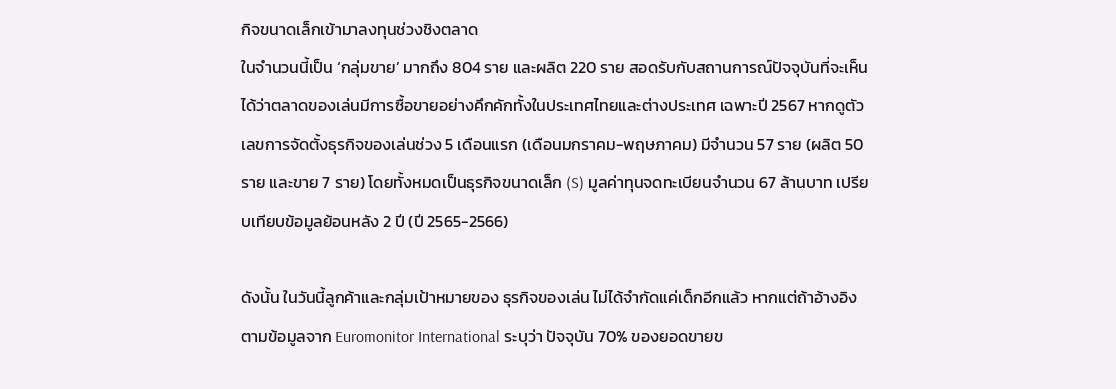กิจขนาดเล็กเข้ามาลงทุนช่วงชิงตลาด
ในจำนวนนี้เป็น ‘กลุ่มขาย’ มากถึง 804 ราย และผลิต 220 ราย สอดรับกับสถานการณ์ปัจจุบันที่จะเห็นได้ว่าตลาดของเล่นมีการซื้อขายอย่างคึกคักทั้งในประเทศไทยและต่างประเทศ เฉพาะปี 2567 หากดูตัวเลขการจัดตั้งธุรกิจของเล่นช่วง 5 เดือนแรก (เดือนมกราคม-พฤษภาคม) มีจำนวน 57 ราย (ผลิต 50 ราย และขาย 7 ราย) โดยทั้งหมดเป็นธุรกิจขนาดเล็ก (S) มูลค่าทุนจดทะเบียนจำนวน 67 ล้านบาท เปรียบเทียบข้อมูลย้อนหลัง 2 ปี (ปี 2565-2566)

ดังนั้น ในวันนี้ลูกค้าและกลุ่มเป้าหมายของ ธุรกิจของเล่น ไม่ได้จำกัดแค่เด็กอีกแล้ว หากแต่ถ้าอ้างอิงตามข้อมูลจาก Euromonitor International ระบุว่า ปัจจุบัน 70% ของยอดขายข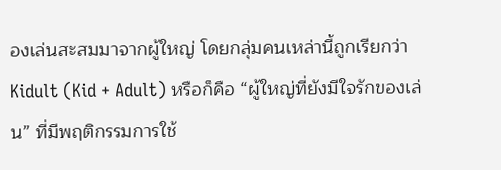องเล่นสะสมมาจากผู้ใหญ่ โดยกลุ่มคนเหล่านี้ถูกเรียกว่า Kidult (Kid + Adult) หรือก็คือ “ผู้ใหญ่ที่ยังมีใจรักของเล่น” ที่มีพฤติกรรมการใช้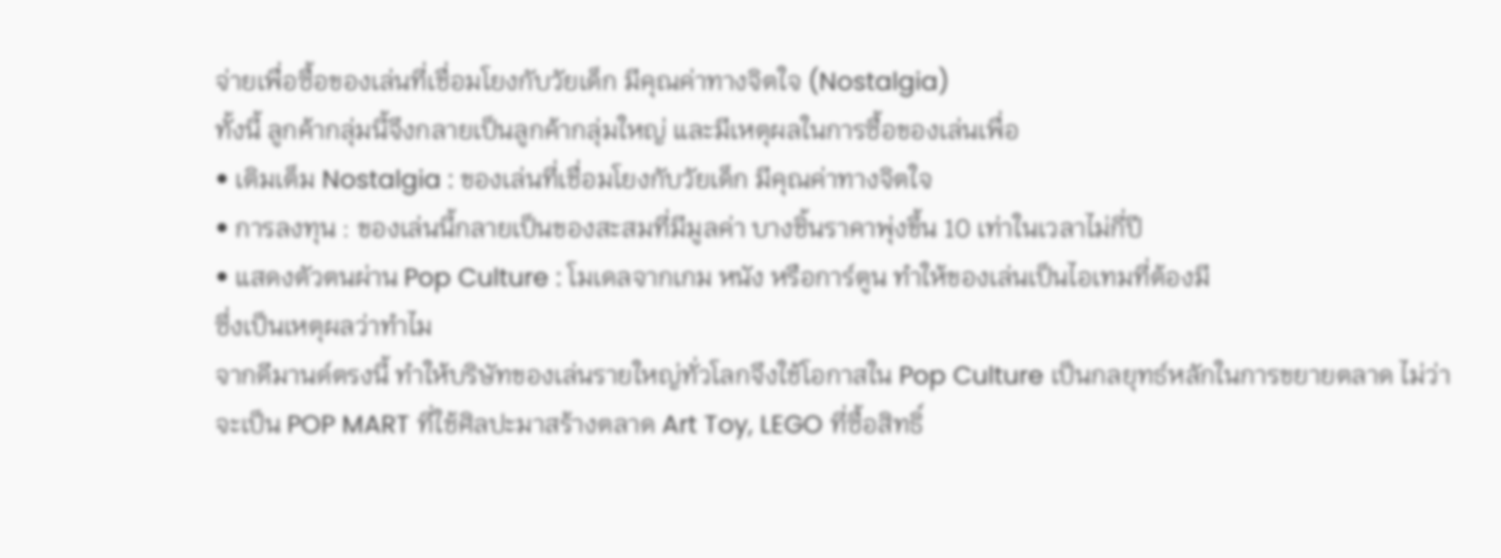จ่ายเพื่อซื้อของเล่นที่เชื่อมโยงกับวัยเด็ก มีคุณค่าทางจิตใจ (Nostalgia)
ทั้งนี้ ลูกค้ากลุ่มนี้จึงกลายเป็นลูกค้ากลุ่มใหญ่ และมีเหตุผลในการซื้อของเล่นเพื่อ
• เติมเต็ม Nostalgia : ของเล่นที่เชื่อมโยงกับวัยเด็ก มีคุณค่าทางจิตใจ
• การลงทุน : ของเล่นนี้กลายเป็นของสะสมที่มีมูลค่า บางชิ้นราคาพุ่งขึ้น 10 เท่าในเวลาไม่กี่ปี
• แสดงตัวตนผ่าน Pop Culture : โมเดลจากเกม หนัง หรือการ์ตูน ทำให้ของเล่นเป็นไอเทมที่ต้องมี
ซึ่งเป็นเหตุผลว่าทำไม
จากดีมานด์ตรงนี้ ทำให้บริษัทของเล่นรายใหญ่ทั่วโลกจึงใช้โอกาสใน Pop Culture เป็นกลยุทธ์หลักในการขยายตลาด ไม่ว่าจะเป็น POP MART ที่ใช้ศิลปะมาสร้างตลาด Art Toy, LEGO ที่ซื้อสิทธิ์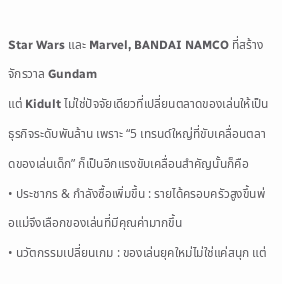Star Wars และ Marvel, BANDAI NAMCO ที่สร้างจักรวาล Gundam
แต่ Kidult ไม่ใช่ปัจจัยเดียวที่เปลี่ยนตลาดของเล่นให้เป็นธุรกิจระดับพันล้าน เพราะ “5 เทรนด์ใหญ่ที่ขับเคลื่อนตลาดของเล่นเด็ก” ก็เป็นอีกแรงขับเคลื่อนสำคัญนั้นก็คือ
• ประชากร & กำลังซื้อเพิ่มขึ้น : รายได้ครอบครัวสูงขึ้นพ่อแม่จึงเลือกของเล่นที่มีคุณค่ามากขึ้น
• นวัตกรรมเปลี่ยนเกม : ของเล่นยุคใหม่ไม่ใช่แค่สนุก แต่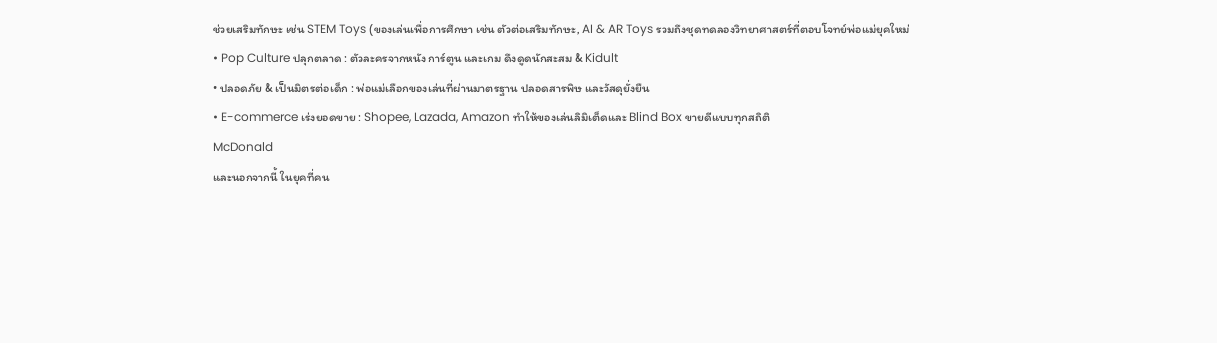ช่วยเสริมทักษะ เช่น STEM Toys (ของเล่นเพื่อการศึกษา เช่น ตัวต่อเสริมทักษะ, AI & AR Toys รวมถึงชุดทดลองวิทยาศาสตร์ที่ตอบโจทย์พ่อแม่ยุคใหม่
• Pop Culture ปลุกตลาด : ตัวละครจากหนัง การ์ตูน และเกม ดึงดูดนักสะสม & Kidult
• ปลอดภัย & เป็นมิตรต่อเด็ก : พ่อแม่เลือกของเล่นที่ผ่านมาตรฐาน ปลอดสารพิษ และวัสดุยั่งยืน
• E-commerce เร่งยอดขาย : Shopee, Lazada, Amazon ทำให้ของเล่นลิมิเต็ดและ Blind Box ขายดีแบบทุกสถิติ
McDonald
และนอกจากนี้ ในยุคที่คน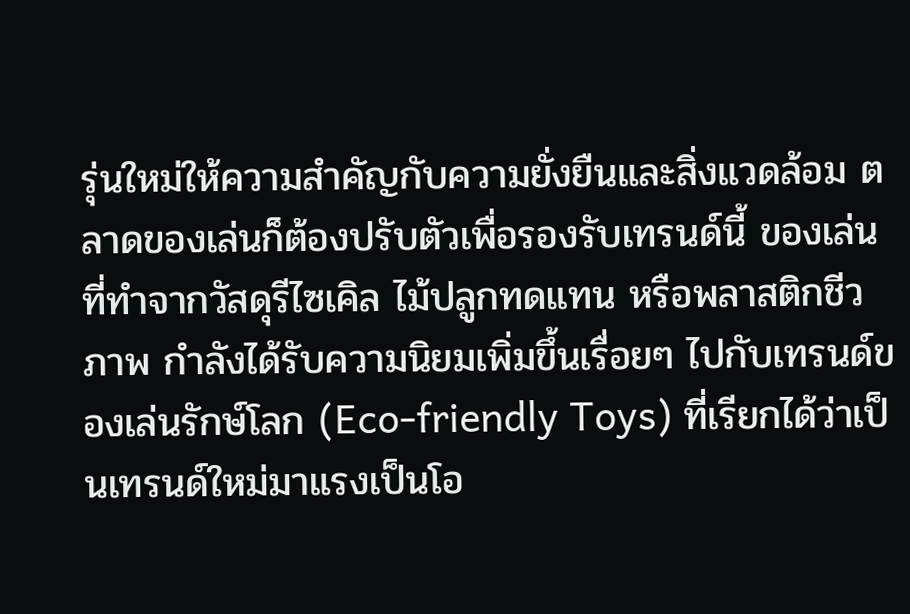รุ่นใหม่ให้ความสำคัญกับความยั่งยืนและสิ่งแวดล้อม ตลาดของเล่นก็ต้องปรับตัวเพื่อรองรับเทรนด์นี้ ของเล่นที่ทำจากวัสดุรีไซเคิล ไม้ปลูกทดแทน หรือพลาสติกชีวภาพ กำลังได้รับความนิยมเพิ่มขึ้นเรื่อยๆ ไปกับเทรนด์ของเล่นรักษ์โลก (Eco-friendly Toys) ที่เรียกได้ว่าเป็นเทรนด์ใหม่มาแรงเป็นโอ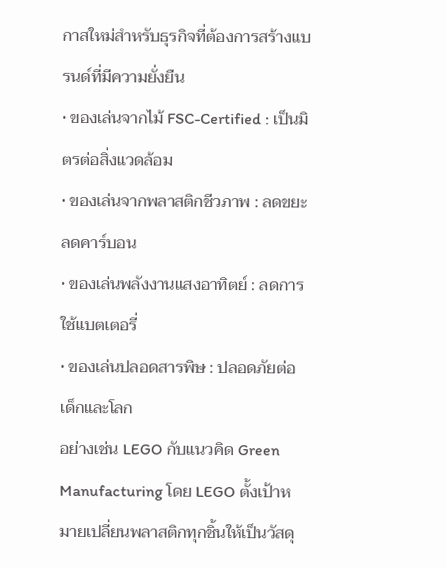กาสใหม่สำหรับธุรกิจที่ต้องการสร้างแบรนด์ที่มีความยั่งยืน
• ของเล่นจากไม้ FSC-Certified : เป็นมิตรต่อสิ่งแวดล้อม
• ของเล่นจากพลาสติกชีวภาพ : ลดขยะ ลดคาร์บอน
• ของเล่นพลังงานแสงอาทิตย์ : ลดการใช้แบตเตอรี่
• ของเล่นปลอดสารพิษ : ปลอดภัยต่อเด็กและโลก
อย่างเช่น LEGO กับแนวคิด Green Manufacturing โดย LEGO ตั้งเป้าหมายเปลี่ยนพลาสติกทุกชิ้นให้เป็นวัสดุ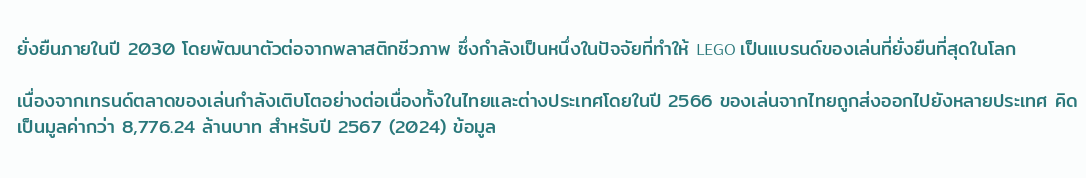ยั่งยืนภายในปี 2030 โดยพัฒนาตัวต่อจากพลาสติกชีวภาพ ซึ่งกำลังเป็นหนึ่งในปัจจัยที่ทำให้ LEGO เป็นแบรนด์ของเล่นที่ยั่งยืนที่สุดในโลก

เนื่องจากเทรนด์ตลาดของเล่นกำลังเติบโตอย่างต่อเนื่องทั้งในไทยและต่างประเทศโดยในปี 2566 ของเล่นจากไทยถูกส่งออกไปยังหลายประเทศ คิดเป็นมูลค่ากว่า 8,776.24 ล้านบาท สำหรับปี 2567 (2024) ข้อมูล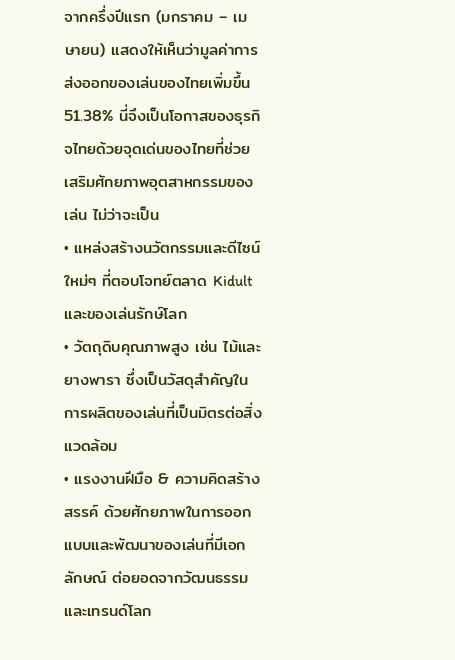จากครึ่งปีแรก (มกราคม – เมษายน) แสดงให้เห็นว่ามูลค่าการส่งออกของเล่นของไทยเพิ่มขึ้น 51.38% นี่จึงเป็นโอกาสของธุรกิจไทยด้วยจุดเด่นของไทยที่ช่วยเสริมศักยภาพอุตสาหกรรมของเล่น ไม่ว่าจะเป็น
• แหล่งสร้างนวัตกรรมและดีไซน์ใหม่ๆ ที่ตอบโจทย์ตลาด Kidult และของเล่นรักษ์โลก
• วัตถุดิบคุณภาพสูง เช่น ไม้และยางพารา ซึ่งเป็นวัสดุสำคัญในการผลิตของเล่นที่เป็นมิตรต่อสิ่งแวดล้อม
• แรงงานฝีมือ & ความคิดสร้างสรรค์ ด้วยศักยภาพในการออกแบบและพัฒนาของเล่นที่มีเอกลักษณ์ ต่อยอดจากวัฒนธรรมและเทรนด์โลก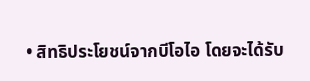• สิทธิประโยชน์จากบีโอไอ โดยจะได้รับ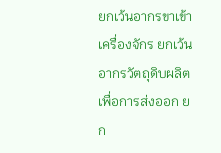ยกเว้นอากรขาเข้าเครื่องจักร ยกเว้นอากรวัตถุดิบผลิตเพื่อการส่งออก ยก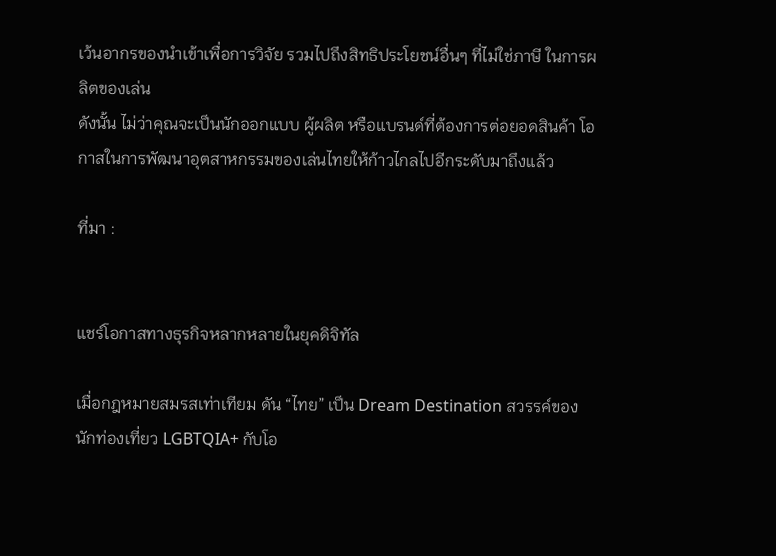เว้นอากรของนำเข้าเพื่อการวิจัย รวมไปถึงสิทธิประโยชน์อื่นๆ ที่ไม่ใช่ภาษี ในการผลิตของเล่น
ดังนั้น ไม่ว่าคุณจะเป็นนักออกแบบ ผู้ผลิต หรือแบรนด์ที่ต้องการต่อยอดสินค้า โอกาสในการพัฒนาอุตสาหกรรมของเล่นไทยให้ก้าวไกลไปอีกระดับมาถึงแล้ว

ที่มา :


แชร์โอกาสทางธุรกิจหลากหลายในยุคดิจิทัล

เมื่อกฎหมายสมรสเท่าเทียม ดัน “ไทย” เป็น Dream Destination สวรรค์ของ นักท่องเที่ยว LGBTQIA+ กับโอ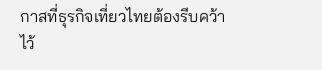กาสที่ธุรกิจเที่ยวไทยต้องรีบคว้าไว้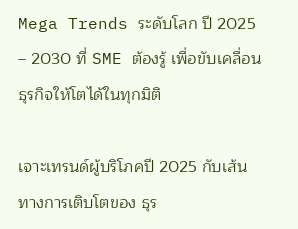Mega Trends ระดับโลก ปี 2025 – 2030 ที่ SME ต้องรู้ เพื่อขับเคลื่อนธุรกิจให้โตได้ในทุกมิติ

เจาะเทรนด์ผู้บริโภคปี 2025 กับเส้นทางการเติบโตของ ธุร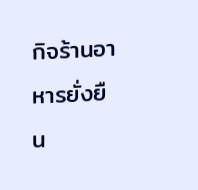กิจร้านอาหารยั่งยืน